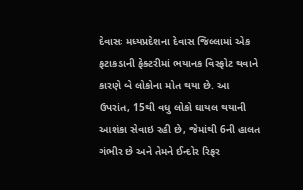દેવાસઃ મધ્યપ્રદેશના દેવાસ જિલ્લામાં એક ફટાકડાની ફેક્ટરીમાં ભયાનક વિસ્ફોટ થવાને કારણે બે લોકોના મોત થયા છે. આ ઉપરાંત, 15થી વધુ લોકો ઘાયલ થયાની આશંકા સેવાઇ રહી છે, જેમાંથી 6ની હાલત ગંભીર છે અને તેમને ઈન્દોર રિફર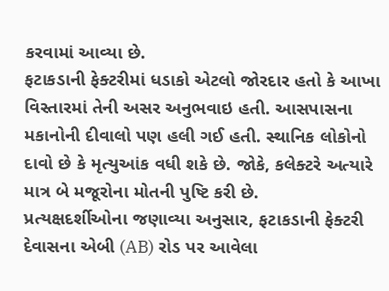કરવામાં આવ્યા છે.
ફટાકડાની ફેક્ટરીમાં ધડાકો એટલો જોરદાર હતો કે આખા વિસ્તારમાં તેની અસર અનુભવાઇ હતી. આસપાસના મકાનોની દીવાલો પણ હલી ગઈ હતી. સ્થાનિક લોકોનો દાવો છે કે મૃત્યુઆંક વધી શકે છે. જોકે, કલેક્ટરે અત્યારે માત્ર બે મજૂરોના મોતની પુષ્ટિ કરી છે.
પ્રત્યક્ષદર્શીઓના જણાવ્યા અનુસાર, ફટાકડાની ફેક્ટરી દેવાસના એબી (AB) રોડ પર આવેલા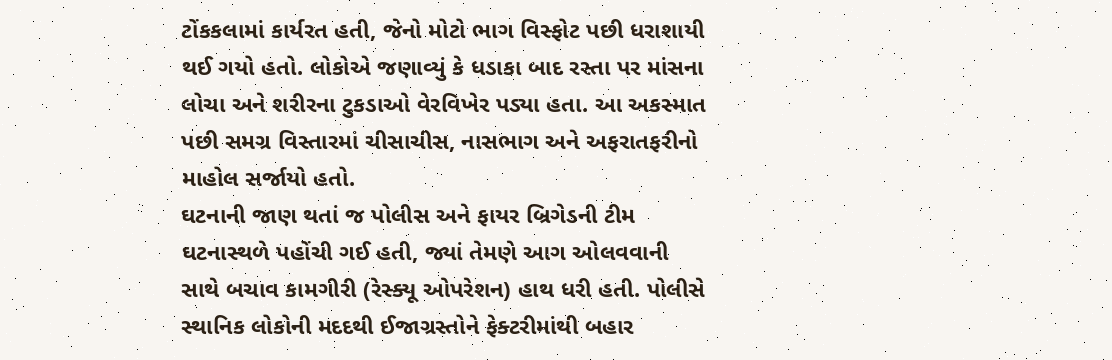ટોંકકલામાં કાર્યરત હતી, જેનો મોટો ભાગ વિસ્ફોટ પછી ધરાશાયી થઈ ગયો હતો. લોકોએ જણાવ્યું કે ધડાકા બાદ રસ્તા પર માંસના લોચા અને શરીરના ટુકડાઓ વેરવિખેર પડ્યા હતા. આ અકસ્માત પછી સમગ્ર વિસ્તારમાં ચીસાચીસ, નાસભાગ અને અફરાતફરીનો માહોલ સર્જાયો હતો.
ઘટનાની જાણ થતાં જ પોલીસ અને ફાયર બ્રિગેડની ટીમ ઘટનાસ્થળે પહોંચી ગઈ હતી, જ્યાં તેમણે આગ ઓલવવાની સાથે બચાવ કામગીરી (રેસ્ક્યૂ ઓપરેશન) હાથ ધરી હતી. પોલીસે સ્થાનિક લોકોની મદદથી ઈજાગ્રસ્તોને ફેક્ટરીમાંથી બહાર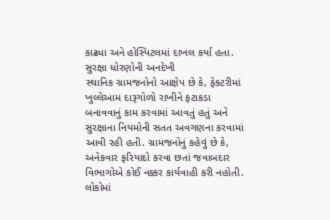કાઢ્યા અને હોસ્પિટલમાં દાખલ કર્યા હતા.
સુરક્ષા ધોરણોની અનદેખી
સ્થાનિક ગ્રામજનોનો આક્ષેપ છે કે, ફેક્ટરીમાં ખુલ્લેઆમ દારૂગોળો રાખીને ફટાકડા બનાવવાનું કામ કરવામાં આવતું હતું અને સુરક્ષાના નિયમોની સતત અવગણના કરવામાં આવી રહી હતી. ગ્રામજનોનું કહેવું છે કે, અનેકવાર ફરિયાદો કરવા છતાં જવાબદાર વિભાગોએ કોઈ નક્કર કાર્યવાહી કરી નહોતી.
લોકોમાં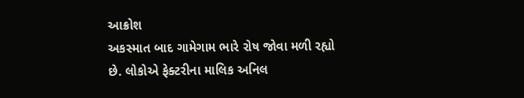આક્રોશ
અકસ્માત બાદ ગામેગામ ભારે રોષ જોવા મળી રહ્યો છે. લોકોએ ફેક્ટરીના માલિક અનિલ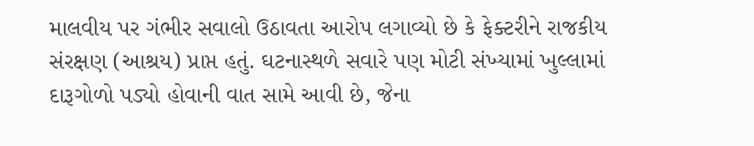માલવીય પર ગંભીર સવાલો ઉઠાવતા આરોપ લગાવ્યો છે કે ફેક્ટરીને રાજકીય સંરક્ષણ (આશ્રય) પ્રાપ્ત હતું. ઘટનાસ્થળે સવારે પણ મોટી સંખ્યામાં ખુલ્લામાં દારૂગોળો પડ્યો હોવાની વાત સામે આવી છે, જેના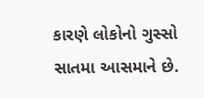કારણે લોકોનો ગુસ્સો સાતમા આસમાને છે.